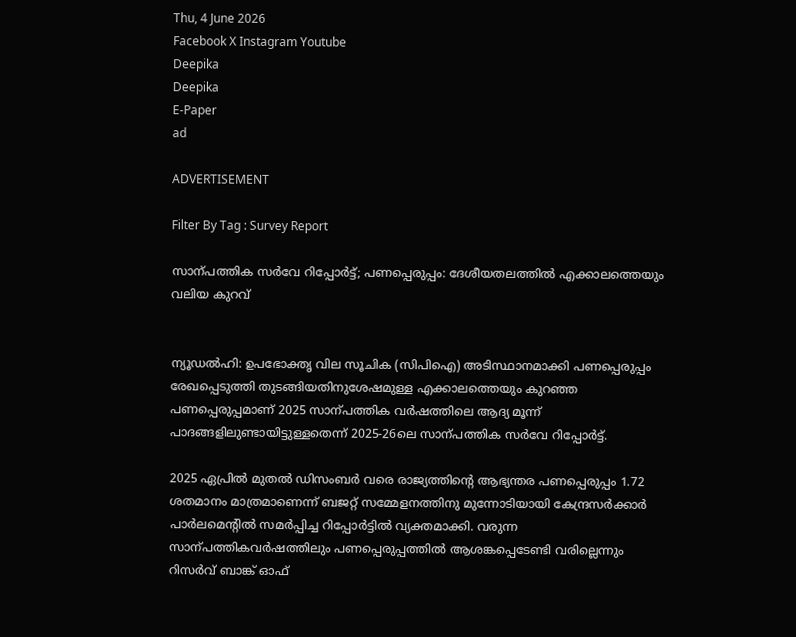Thu, 4 June 2026
Facebook X Instagram Youtube
Deepika
Deepika
E-Paper
ad

ADVERTISEMENT

Filter By Tag : Survey Report

സാന്പത്തിക സർവേ റിപ്പോർട്ട്; പണപ്പെരുപ്പം: ദേശീയതലത്തിൽ എക്കാലത്തെയും വലിയ കുറവ്‌


ന്യൂഡൽഹി: ഉപഭോക്തൃ വില സൂചിക (സിപിഐ) അടിസ്ഥാനമാക്കി പണപ്പെരുപ്പം രേഖപ്പെടുത്തി തുടങ്ങിയതിനുശേഷമുള്ള എക്കാലത്തെയും കുറഞ്ഞ പണപ്പെരുപ്പമാണ് 2025 സാന്പത്തിക വർഷത്തിലെ ആദ്യ മൂന്ന് പാദങ്ങളിലുണ്ടായിട്ടുള്ളതെന്ന് 2025-26ലെ സാന്പത്തിക സർവേ റിപ്പോർട്ട്.

2025 ഏപ്രിൽ മുതൽ ഡിസംബർ വരെ രാജ്യത്തിന്‍റെ ആഭ്യന്തര പണപ്പെരുപ്പം 1.72 ശതമാനം മാത്രമാണെന്ന് ബജറ്റ് സമ്മേളനത്തിനു മുന്നോടിയായി കേന്ദ്രസർക്കാർ പാർലമെന്‍റിൽ സമർപ്പിച്ച റിപ്പോർട്ടിൽ വ്യക്തമാക്കി. വരുന്ന സാന്പത്തികവർഷത്തിലും പണപ്പെരുപ്പത്തിൽ ആശങ്കപ്പെടേണ്ടി വരില്ലെന്നും റിസർവ് ബാങ്ക് ഓഫ്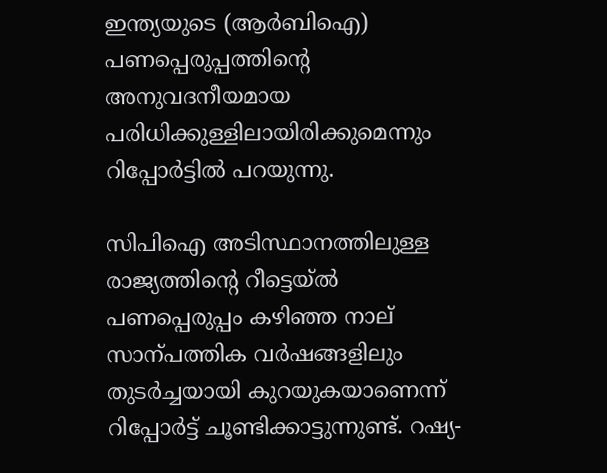ഇന്ത്യയുടെ (ആർബിഐ) പണപ്പെരുപ്പത്തിന്‍റെ അനുവദനീയമായ പരിധിക്കുള്ളിലായിരിക്കുമെന്നും റിപ്പോർട്ടിൽ പറയുന്നു.

സിപിഐ അടിസ്ഥാനത്തിലുള്ള രാജ്യത്തിന്‍റെ റീട്ടെയ്ൽ പണപ്പെരുപ്പം കഴിഞ്ഞ നാല് സാന്പത്തിക വർഷങ്ങളിലും തുടർച്ചയായി കുറയുകയാണെന്ന് റിപ്പോർട്ട് ചൂണ്ടിക്കാട്ടുന്നുണ്ട്. റഷ്യ-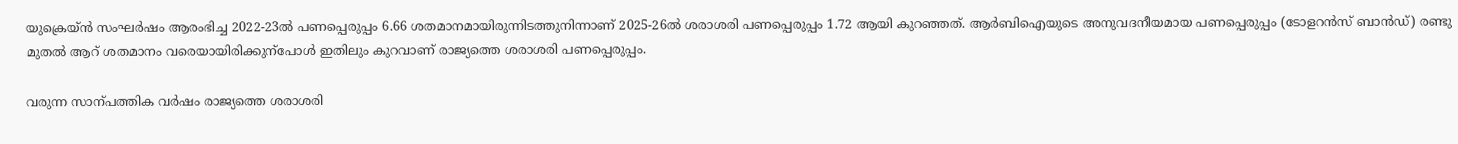യുക്രെയ്ൻ സംഘർഷം ആരംഭിച്ച 2022-23ൽ പണപ്പെരുപ്പം 6.66 ശതമാനമായിരുന്നിടത്തുനിന്നാണ് 2025-26ൽ ശരാശരി പണപ്പെരുപ്പം 1.72 ആയി കുറഞ്ഞത്. ആർബിഐയുടെ അനുവദനീയമായ പണപ്പെരുപ്പം (ടോളറൻസ് ബാൻഡ്) രണ്ടു മുതൽ ആറ് ശതമാനം വരെയായിരിക്കുന്പോൾ ഇതിലും കുറവാണ് രാജ്യത്തെ ശരാശരി പണപ്പെരുപ്പം.

വരുന്ന സാന്പത്തിക വർഷം രാജ്യത്തെ ശരാശരി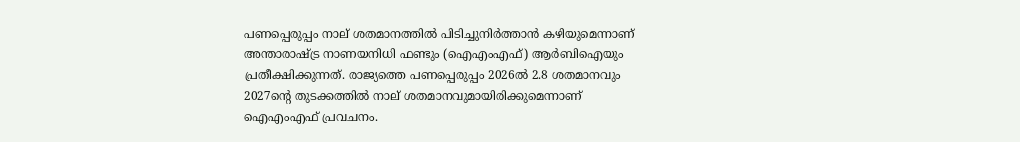പണപ്പെരുപ്പം നാല് ശതമാനത്തിൽ പിടിച്ചുനിർത്താൻ കഴിയുമെന്നാണ് അന്താരാഷ്‌ട്ര നാണയനിധി ഫണ്ടും (ഐഎംഎഫ്) ആർബിഐയും പ്രതീക്ഷിക്കുന്നത്. രാജ്യത്തെ പണപ്പെരുപ്പം 2026ൽ 2.8 ശതമാനവും 2027ന്‍റെ തുടക്കത്തിൽ നാല് ശതമാനവുമായിരിക്കുമെന്നാണ് ഐഎംഎഫ് പ്രവചനം.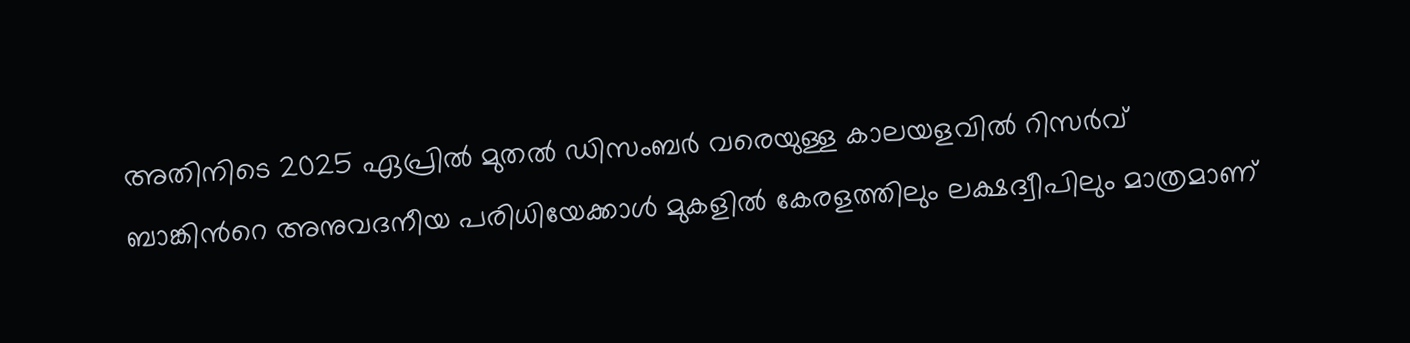അതിനിടെ 2025 ഏപ്രിൽ മുതൽ ഡിസംബർ വരെയുള്ള കാലയളവിൽ റിസർവ് ബാങ്കിന്‍റെ അനുവദനീയ പരിധിയേക്കാൾ മുകളിൽ കേരളത്തിലും ലക്ഷദ്വീപിലും മാത്രമാണ്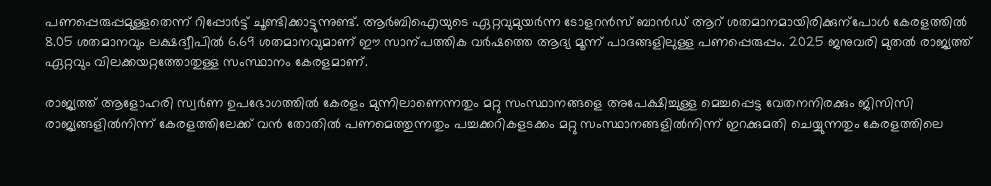പണപ്പെരുപ്പമുള്ളതെന്ന് റിപ്പോർട്ട് ചൂണ്ടിക്കാട്ടുന്നുണ്ട്. ആർബിഐയുടെ ഏറ്റവുമുയർന്ന ടോളറൻസ് ബാൻഡ് ആറ് ശതമാനമായിരിക്കുന്പോൾ കേരളത്തിൽ 8.05 ശതമാനവും ലക്ഷദ്വീപിൽ 6.69 ശതമാനവുമാണ് ഈ സാന്പത്തിക വർഷത്തെ ആദ്യ മൂന്ന് പാദങ്ങളിലുള്ള പണപ്പെരുപ്പം. 2025 ജനുവരി മുതൽ രാജ്യത്ത് ഏറ്റവും വിലക്കയറ്റത്തോതുള്ള സംസ്ഥാനം കേരളമാണ്.

രാജ്യത്ത് ആളോഹരി സ്വർണ ഉപഭോഗത്തിൽ കേരളം മുന്നിലാണെന്നതും മറ്റു സംസ്ഥാനങ്ങളെ അപേക്ഷിച്ചുള്ള മെച്ചപ്പെട്ട വേതനനിരക്കും ജിസിസി രാജ്യങ്ങളിൽനിന്ന് കേരളത്തിലേക്ക് വൻ തോതിൽ പണമെത്തുന്നതും പച്ചക്കറികളടക്കം മറ്റു സംസ്ഥാനങ്ങളിൽനിന്ന് ഇറക്കുമതി ചെയ്യുന്നതും കേരളത്തിലെ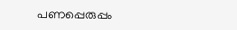പണപ്പെരുപ്പം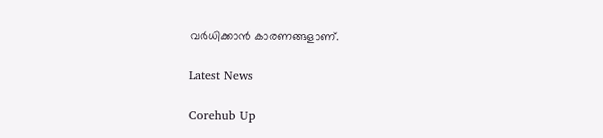വർധിക്കാൻ കാരണങ്ങളാണ്.

Latest News

Corehub Up